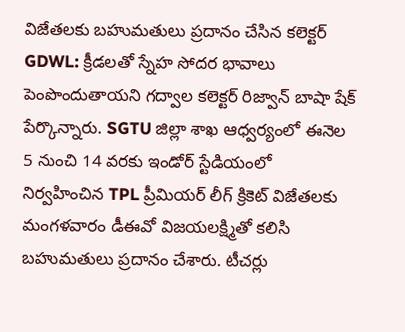విజేతలకు బహుమతులు ప్రదానం చేసిన కలెక్టర్
GDWL: క్రీడలతో స్నేహ సోదర భావాలు పెంపొందుతాయని గద్వాల కలెక్టర్ రిజ్వాన్ బాషా షేక్ పేర్కొన్నారు. SGTU జిల్లా శాఖ ఆధ్వర్యంలో ఈనెల 5 నుంచి 14 వరకు ఇండోర్ స్టేడియంలో నిర్వహించిన TPL ప్రీమియర్ లీగ్ క్రికెట్ విజేతలకు మంగళవారం డీఈవో విజయలక్ష్మితో కలిసి బహుమతులు ప్రదానం చేశారు. టీచర్లు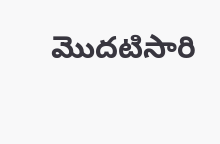మొదటిసారి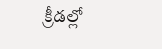క్రీడల్లో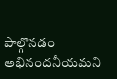పాల్గొనడం అభినందనీయమని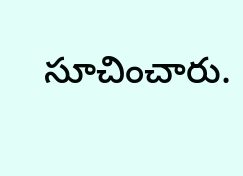సూచించారు.